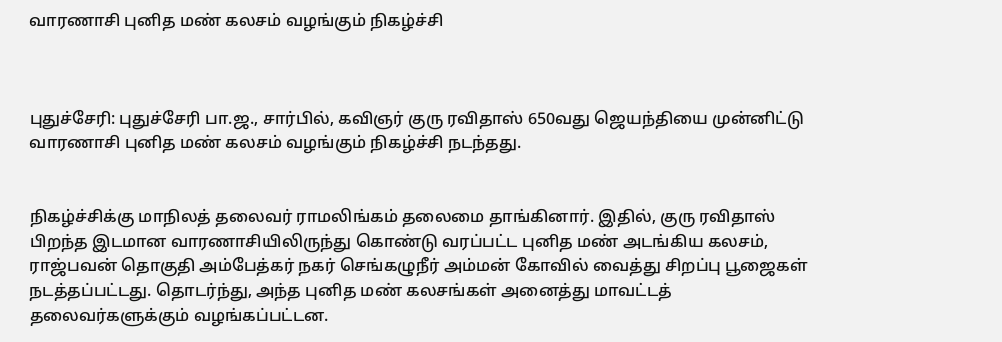வாரணாசி புனித மண் கலசம் வழங்கும் நிகழ்ச்சி



புதுச்சேரி: புதுச்சேரி பா.ஜ., சார்பில், கவிஞர் குரு ரவிதாஸ் 650வது ஜெயந்தியை முன்னிட்டு வாரணாசி புனித மண் கலசம் வழங்கும் நிகழ்ச்சி நடந்தது.


நிகழ்ச்சிக்கு மாநிலத் தலைவர் ராமலிங்கம் தலைமை தாங்கினார். இதில், குரு ரவிதாஸ் பிறந்த இடமான வாரணாசியிலிருந்து கொண்டு வரப்பட்ட புனித மண் அடங்கிய கலசம், ராஜ்பவன் தொகுதி அம்பேத்கர் நகர் செங்கழுநீர் அம்மன் கோவில் வைத்து சிறப்பு பூஜைகள் நடத்தப்பட்டது. தொடர்ந்து, அந்த புனித மண் கலசங்கள் அனைத்து மாவட்டத் தலைவர்களுக்கும் வழங்கப்பட்டன.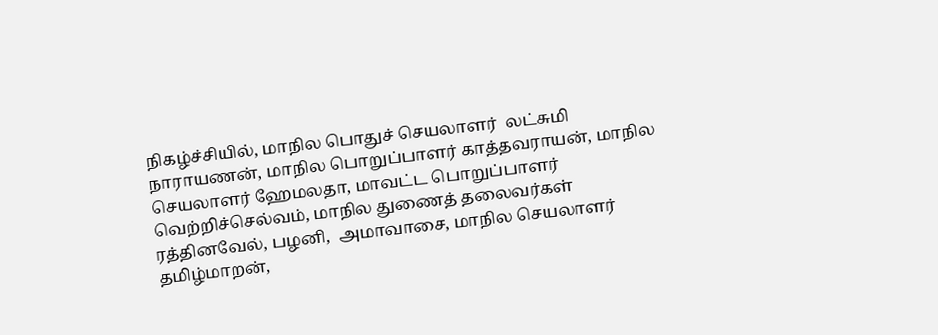நிகழ்ச்சியில், மாநில பொதுச் செயலாளர்  லட்சுமி நாராயணன், மாநில பொறுப்பாளர் காத்தவராயன், மாநில செயலாளர் ஹேமலதா, மாவட்ட பொறுப்பாளர்  வெற்றிச்செல்வம், மாநில துணைத் தலைவர்கள்  ரத்தினவேல், பழனி,  அமாவாசை, மாநில செயலாளர் தமிழ்மாறன்,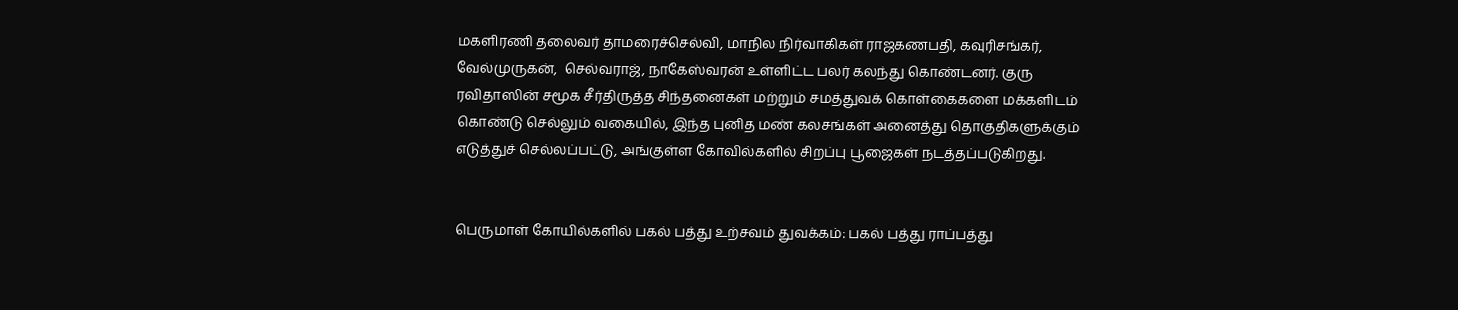மகளிரணி தலைவர் தாமரைச்செல்வி, மாநில நிர்வாகிகள் ராஜகணபதி, கவுரிசங்கர், வேல்முருகன்,  செல்வராஜ், நாகேஸ்வரன் உள்ளிட்ட பலர் கலந்து கொண்டனர். குரு ரவிதாஸின் சமூக சீர்திருத்த சிந்தனைகள் மற்றும் சமத்துவக் கொள்கைகளை மக்களிடம் கொண்டு செல்லும் வகையில், இந்த புனித மண் கலசங்கள் அனைத்து தொகுதிகளுக்கும் எடுத்துச் செல்லப்பட்டு, அங்குள்ள கோவில்களில் சிறப்பு பூஜைகள் நடத்தப்படுகிறது.


பெருமாள் கோயில்களில் பகல் பத்து உற்சவம் துவக்கம்: பகல் பத்து ராப்பத்து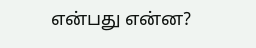என்பது என்ன?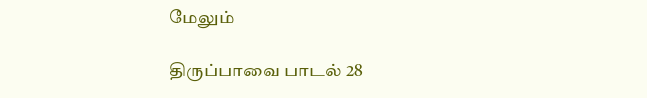மேலும்

திருப்பாவை பாடல் 28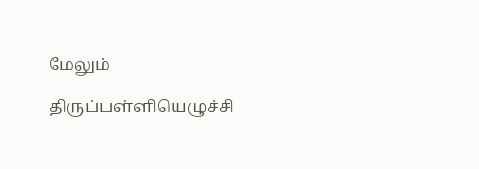மேலும்

திருப்பள்ளியெழுச்சி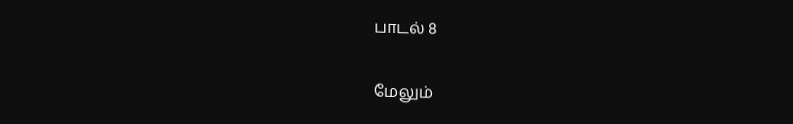பாடல் 8

மேலும்